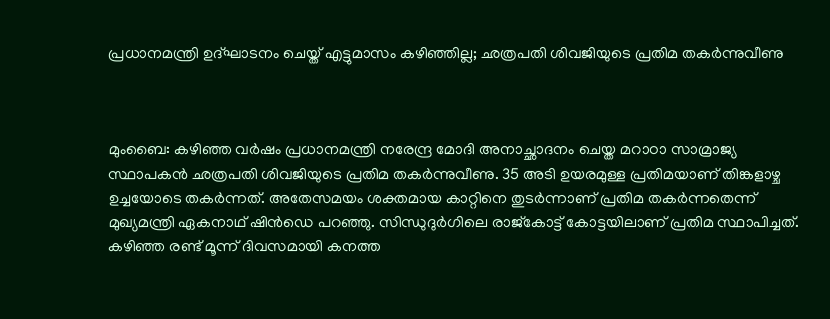പ്രധാനമന്ത്രി ഉദ്ഘാടനം ചെയ്ത് എട്ടുമാസം കഴിഞ്ഞില്ല; ഛത്രപതി ശിവജിയുടെ പ്രതിമ തകര്‍ന്നുവീണു



മുംബൈ: കഴിഞ്ഞ വര്‍ഷം പ്രധാനമന്ത്രി നരേന്ദ്ര മോദി അനാച്ഛാദനം ചെയ്ത മറാഠാ സാമ്രാജ്യ സ്ഥാപകന്‍ ഛത്രപതി ശിവജിയുടെ പ്രതിമ തകര്‍ന്നുവീണു. 35 അടി ഉയരമുള്ള പ്രതിമയാണ് തിങ്കളാഴ്ച ഉച്ചയോടെ തകര്‍ന്നത്. അതേസമയം ശക്തമായ കാറ്റിനെ തുടര്‍ന്നാണ് പ്രതിമ തകര്‍ന്നതെന്ന് മുഖ്യമന്ത്രി ഏകനാഥ് ഷിന്‍ഡെ പറഞ്ഞു. സിന്ധുദുര്‍ഗിലെ രാജ്‌കോട്ട് കോട്ടയിലാണ് പ്രതിമ സ്ഥാപിച്ചത്. കഴിഞ്ഞ രണ്ട് മൂന്ന് ദിവസമായി കനത്ത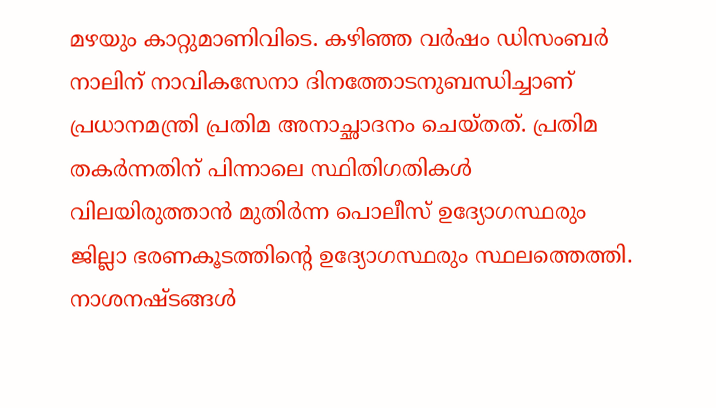മഴയും കാറ്റുമാണിവിടെ. കഴിഞ്ഞ വര്‍ഷം ഡിസംബര്‍ നാലിന് നാവികസേനാ ദിനത്തോടനുബന്ധിച്ചാണ് പ്രധാനമന്ത്രി പ്രതിമ അനാച്ഛാദനം ചെയ്തത്. പ്രതിമ തകര്‍ന്നതിന് പിന്നാലെ സ്ഥിതിഗതികള്‍ വിലയിരുത്താന്‍ മുതിര്‍ന്ന പൊലീസ് ഉദ്യോഗസ്ഥരും ജില്ലാ ഭരണകൂടത്തിന്റെ ഉദ്യോഗസ്ഥരും സ്ഥലത്തെത്തി. നാശനഷ്ടങ്ങള്‍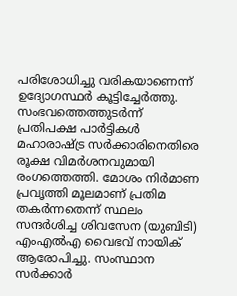പരിശോധിച്ചു വരികയാണെന്ന് ഉദ്യോഗസ്ഥര്‍ കൂട്ടിച്ചേര്‍ത്തു. സംഭവത്തെത്തുടര്‍ന്ന് പ്രതിപക്ഷ പാര്‍ട്ടികള്‍ മഹാരാഷ്ട്ര സര്‍ക്കാരിനെതിരെ രൂക്ഷ വിമര്‍ശനവുമായി രംഗത്തെത്തി. മോശം നിര്‍മാണ പ്രവൃത്തി മൂലമാണ് പ്രതിമ തകര്‍ന്നതെന്ന് സ്ഥലം സന്ദര്‍ശിച്ച ശിവസേന (യുബിടി) എംഎല്‍എ വൈഭവ് നായിക് ആരോപിച്ചു. സംസ്ഥാന സര്‍ക്കാര്‍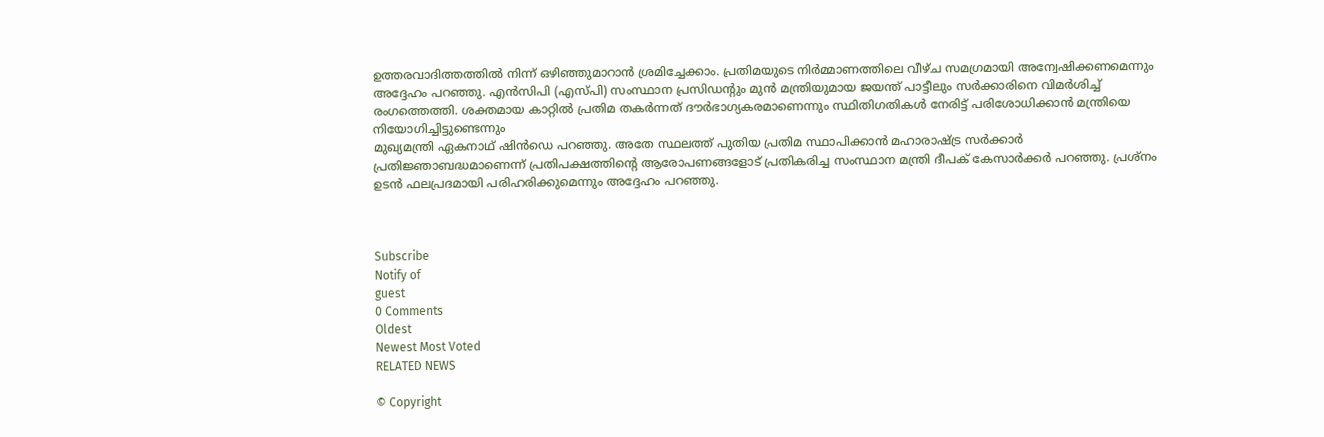ഉത്തരവാദിത്തത്തില്‍ നിന്ന് ഒഴിഞ്ഞുമാറാന്‍ ശ്രമിച്ചേക്കാം. പ്രതിമയുടെ നിര്‍മ്മാണത്തിലെ വീഴ്ച സമഗ്രമായി അന്വേഷിക്കണമെന്നും അദ്ദേഹം പറഞ്ഞു. എന്‍സിപി (എസ്പി) സംസ്ഥാന പ്രസിഡന്റും മുന്‍ മന്ത്രിയുമായ ജയന്ത് പാട്ടീലും സര്‍ക്കാരിനെ വിമര്‍ശിച്ച് രംഗത്തെത്തി. ശക്തമായ കാറ്റില്‍ പ്രതിമ തകര്‍ന്നത് ദൗര്‍ഭാഗ്യകരമാണെന്നും സ്ഥിതിഗതികള്‍ നേരിട്ട് പരിശോധിക്കാന്‍ മന്ത്രിയെ നിയോഗിച്ചിട്ടുണ്ടെന്നും
മുഖ്യമന്ത്രി ഏകനാഥ് ഷിന്‍ഡെ പറഞ്ഞു. അതേ സ്ഥലത്ത് പുതിയ പ്രതിമ സ്ഥാപിക്കാന്‍ മഹാരാഷ്ട്ര സര്‍ക്കാര്‍ പ്രതിജ്ഞാബദ്ധമാണെന്ന് പ്രതിപക്ഷത്തിന്റെ ആരോപണങ്ങളോട് പ്രതികരിച്ച സംസ്ഥാന മന്ത്രി ദീപക് കേസാര്‍ക്കര്‍ പറഞ്ഞു. പ്രശ്നം ഉടന്‍ ഫലപ്രദമായി പരിഹരിക്കുമെന്നും അദ്ദേഹം പറഞ്ഞു.



Subscribe
Notify of
guest
0 Comments
Oldest
Newest Most Voted
RELATED NEWS

© Copyright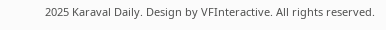2025 Karaval Daily. Design by VFInteractive. All rights reserved.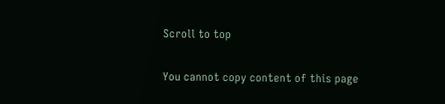Scroll to top

You cannot copy content of this page